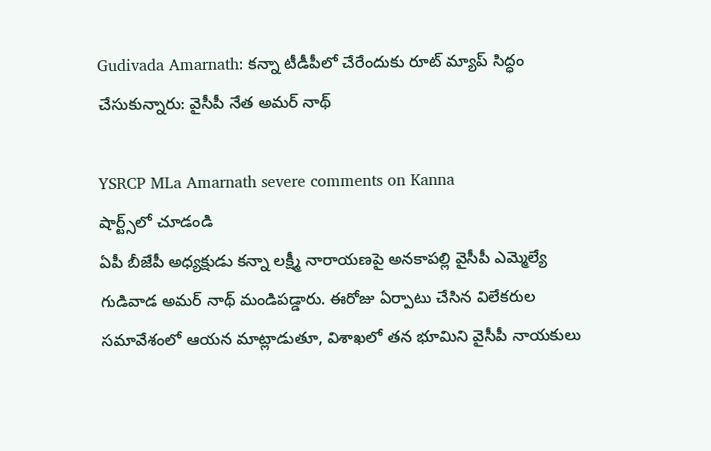Gudivada Amarnath: కన్నా టీడీపీలో చేరేందుకు రూట్ మ్యాప్ సిద్ధం చేసుకున్నారు: వైసీపీ నేత అమర్ నాథ్

YSRCP MLa Amarnath severe comments on Kanna
షార్ట్స్‌లో చూడండి
ఏపీ బీజేపీ అధ్యక్షుడు కన్నా లక్ష్మీ నారాయణపై అనకాపల్లి వైసీపీ ఎమ్మెల్యే గుడివాడ అమర్ నాథ్ మండిపడ్డారు. ఈరోజు ఏర్పాటు చేసిన విలేకరుల సమావేశంలో ఆయన మాట్లాడుతూ, విశాఖలో తన భూమిని వైసీపీ నాయకులు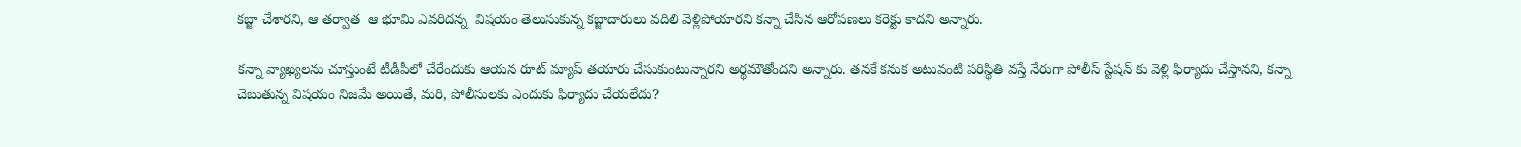కబ్జా చేశారని, ఆ తర్వాత  ఆ భూమి ఎవరిదన్న  విషయం తెలుసుకున్న కబ్జాదారులు వదిలి వెళ్లిపోయారని కన్నా చేసిన ఆరోపణలు కరెక్టు కాదని అన్నారు.

కన్నా వ్యాఖ్యలను చూస్తుంటే టీడీపీలో చేరేందుకు ఆయన రూట్ మ్యాప్ తయారు చేసుకుంటున్నారని అర్థమౌతోందని అన్నారు. తనకే కనుక అటువంటి పరిస్థితి వస్తే నేరుగా పోలీస్ స్టేషన్ కు వెళ్లి ఫిర్యాదు చేస్తానని, కన్నా చెబుతున్న విషయం నిజమే అయితే, మరి, పోలీసులకు ఎందుకు ఫిర్యాదు చేయలేదు?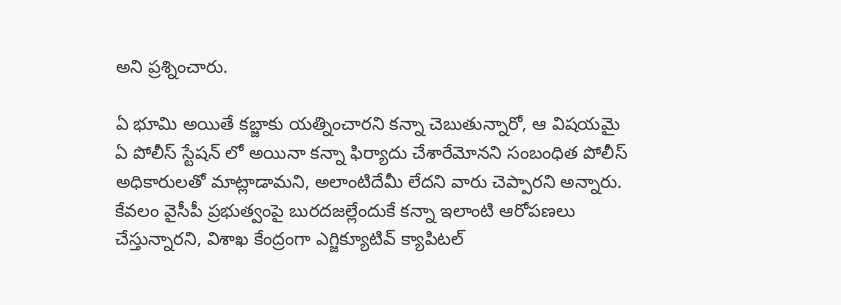అని ప్రశ్నించారు.

ఏ భూమి అయితే కబ్జాకు యత్నించారని కన్నా చెబుతున్నారో, ఆ విషయమై ఏ పోలీస్ స్టేషన్ లో అయినా కన్నా ఫిర్యాదు చేశారేమోనని సంబంధిత పోలీస్ అధికారులతో మాట్లాడామని, అలాంటిదేమీ లేదని వారు చెప్పారని అన్నారు. కేవలం వైసీపీ ప్రభుత్వంపై బురదజల్లేందుకే కన్నా ఇలాంటి ఆరోపణలు చేస్తున్నారని, విశాఖ కేంద్రంగా ఎగ్జిక్యూటివ్ క్యాపిటల్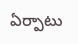ఏర్పాటు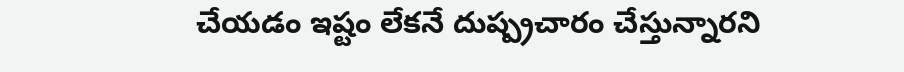చేయడం ఇష్టం లేకనే దుష్ప్రచారం చేస్తున్నారని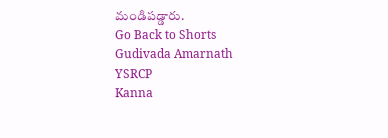మండిపడ్డారు.
Go Back to Shorts
Gudivada Amarnath
YSRCP
Kanna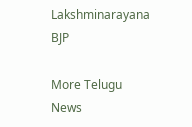Lakshminarayana
BJP

More Telugu News